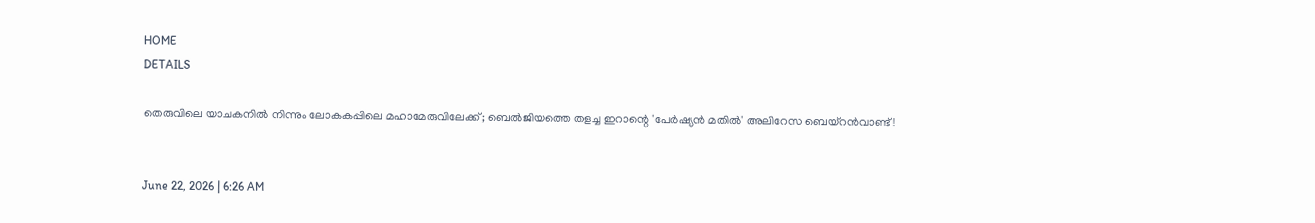HOME
DETAILS

തെരുവിലെ യാചകനിൽ നിന്നും ലോകകപ്പിലെ മഹാമേരുവിലേക്ക്; ബെൽജിയത്തെ തളച്ച ഇറാന്റെ 'പേർഷ്യൻ മതിൽ' അലിറേസ ബെയ്‌റൻവാണ്ട്!


June 22, 2026 | 6:26 AM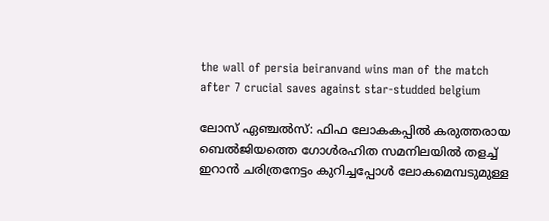the wall of persia beiranvand wins man of the match after 7 crucial saves against star-studded belgium

ലോസ് ഏഞ്ചൽസ്: ഫിഫ ലോകകപ്പിൽ കരുത്തരായ ബെൽജിയത്തെ ഗോൾരഹിത സമനിലയിൽ തളച്ച് ഇറാൻ ചരിത്രനേട്ടം കുറിച്ചപ്പോൾ ലോകമെമ്പടുമുള്ള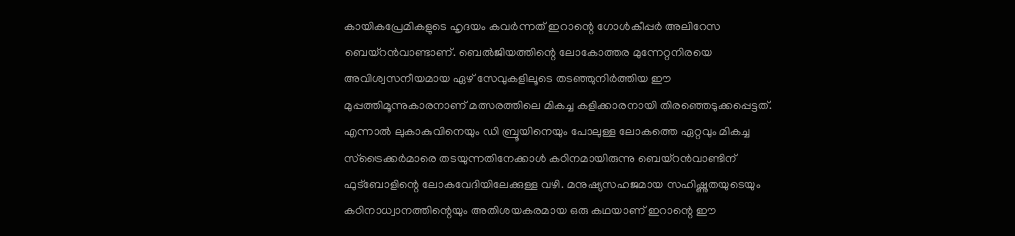കായികപ്രേമികളുടെ ഹൃദയം കവർന്നത് ഇറാന്റെ ഗോൾകീപ്പർ അലിറേസ ബെയ്‌റൻവാണ്ടാണ്. ബെൽജിയത്തിന്റെ ലോകോത്തര മുന്നേറ്റനിരയെ അവിശ്വസനീയമായ ഏഴ് സേവുകളിലൂടെ തടഞ്ഞുനിർത്തിയ ഈ മുപ്പത്തിമൂന്നുകാരനാണ് മത്സരത്തിലെ മികച്ച കളിക്കാരനായി തിരഞ്ഞെടുക്കപ്പെട്ടത്. എന്നാൽ ലുകാകുവിനെയും ഡി ബ്രൂയിനെയും പോലുള്ള ലോകത്തെ ഏറ്റവും മികച്ച സ്ട്രൈക്കർമാരെ തടയുന്നതിനേക്കാൾ കഠിനമായിരുന്നു ബെയ്‌റൻവാണ്ടിന് ഫുട്ബോളിന്റെ ലോകവേദിയിലേക്കുള്ള വഴി. മനുഷ്യസഹജമായ സഹിഷ്ണുതയുടെയും കഠിനാധ്വാനത്തിന്റെയും അതിശയകരമായ ഒരു കഥയാണ് ഇറാന്റെ ഈ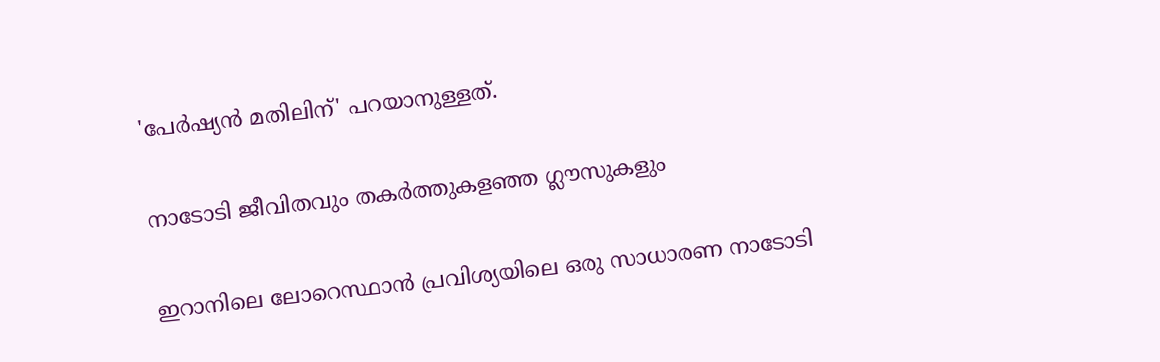'പേർഷ്യൻ മതിലിന്' പറയാനുള്ളത്.

നാടോടി ജീവിതവും തകർത്തുകളഞ്ഞ ഗ്ലൗസുകളും

ഇറാനിലെ ലോറെസ്ഥാൻ പ്രവിശ്യയിലെ ഒരു സാധാരണ നാടോടി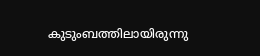കുടുംബത്തിലായിരുന്നു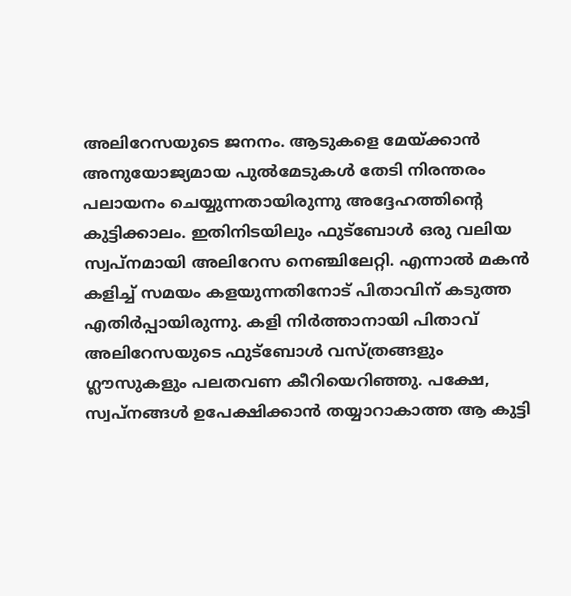അലിറേസയുടെ ജനനം. ആടുകളെ മേയ്ക്കാൻ അനുയോജ്യമായ പുൽമേടുകൾ തേടി നിരന്തരം പലായനം ചെയ്യുന്നതായിരുന്നു അദ്ദേഹത്തിന്റെ കുട്ടിക്കാലം. ഇതിനിടയിലും ഫുട്ബോൾ ഒരു വലിയ സ്വപ്നമായി അലിറേസ നെഞ്ചിലേറ്റി. എന്നാൽ മകൻ കളിച്ച് സമയം കളയുന്നതിനോട് പിതാവിന് കടുത്ത എതിർപ്പായിരുന്നു. കളി നിർത്താനായി പിതാവ് അലിറേസയുടെ ഫുട്ബോൾ വസ്ത്രങ്ങളും ഗ്ലൗസുകളും പലതവണ കീറിയെറിഞ്ഞു. പക്ഷേ, സ്വപ്നങ്ങൾ ഉപേക്ഷിക്കാൻ തയ്യാറാകാത്ത ആ കുട്ടി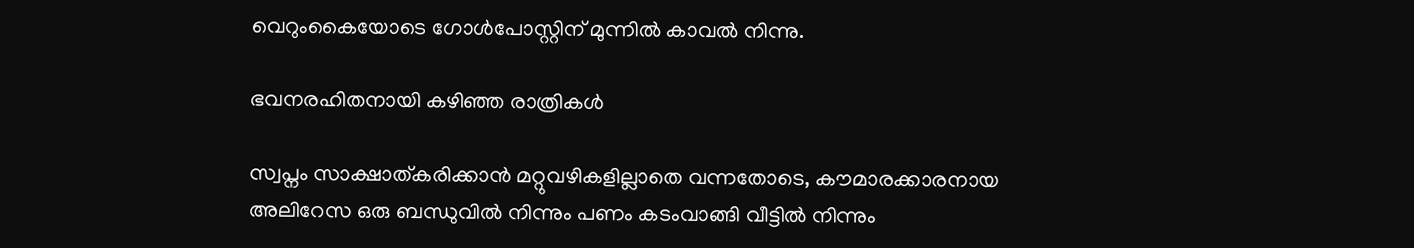വെറുംകൈയോടെ ഗോൾപോസ്റ്റിന് മുന്നിൽ കാവൽ നിന്നു.

ഭവനരഹിതനായി കഴിഞ്ഞ രാത്രികൾ

സ്വപ്നം സാക്ഷാത്കരിക്കാൻ മറ്റുവഴികളില്ലാതെ വന്നതോടെ, കൗമാരക്കാരനായ അലിറേസ ഒരു ബന്ധുവിൽ നിന്നും പണം കടംവാങ്ങി വീട്ടിൽ നിന്നും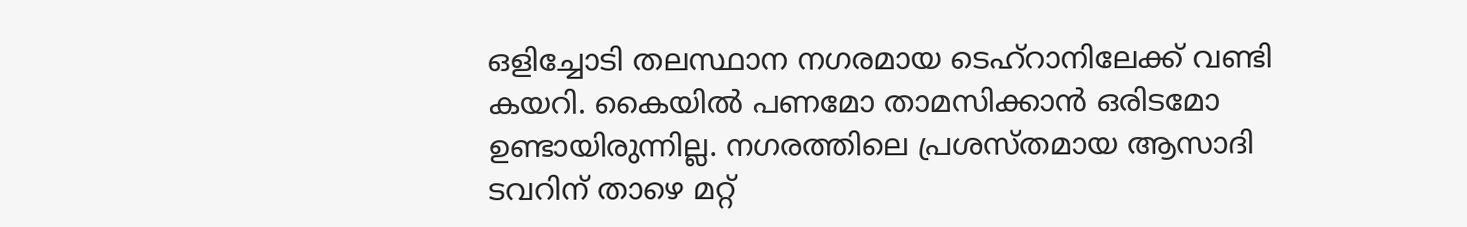ഒളിച്ചോടി തലസ്ഥാന നഗരമായ ടെഹ്‌റാനിലേക്ക് വണ്ടി കയറി. കൈയിൽ പണമോ താമസിക്കാൻ ഒരിടമോ ഉണ്ടായിരുന്നില്ല. നഗരത്തിലെ പ്രശസ്തമായ ആസാദി ടവറിന് താഴെ മറ്റ്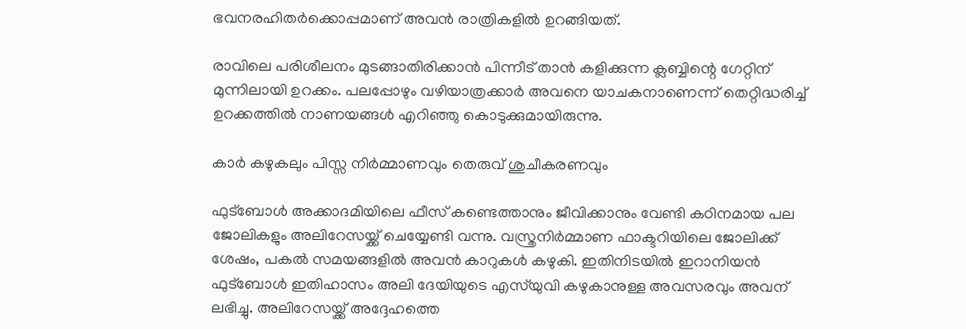ഭവനരഹിതർക്കൊപ്പമാണ് അവൻ രാത്രികളിൽ ഉറങ്ങിയത്.

രാവിലെ പരിശീലനം മുടങ്ങാതിരിക്കാൻ പിന്നീട് താൻ കളിക്കുന്ന ക്ലബ്ബിന്റെ ഗേറ്റിന് മുന്നിലായി ഉറക്കം. പലപ്പോഴും വഴിയാത്രക്കാർ അവനെ യാചകനാണെന്ന് തെറ്റിദ്ധരിച്ച് ഉറക്കത്തിൽ നാണയങ്ങൾ എറിഞ്ഞു കൊടുക്കുമായിരുന്നു.

കാർ കഴുകലും പിസ്സ നിർമ്മാണവും തെരുവ് ശുചീകരണവും

ഫുട്ബോൾ അക്കാദമിയിലെ ഫീസ് കണ്ടെത്താനും ജീവിക്കാനും വേണ്ടി കഠിനമായ പല ജോലികളും അലിറേസയ്ക്ക് ചെയ്യേണ്ടി വന്നു. വസ്ത്രനിർമ്മാണ ഫാക്ടറിയിലെ ജോലിക്ക് ശേഷം, പകൽ സമയങ്ങളിൽ അവൻ കാറുകൾ കഴുകി. ഇതിനിടയിൽ ഇറാനിയൻ ഫുട്ബോൾ ഇതിഹാസം അലി ദേയിയുടെ എസ്‌യുവി കഴുകാനുള്ള അവസരവും അവന് ലഭിച്ചു. അലിറേസയ്ക്ക് അദ്ദേഹത്തെ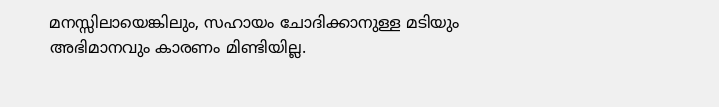മനസ്സിലായെങ്കിലും, സഹായം ചോദിക്കാനുള്ള മടിയും അഭിമാനവും കാരണം മിണ്ടിയില്ല.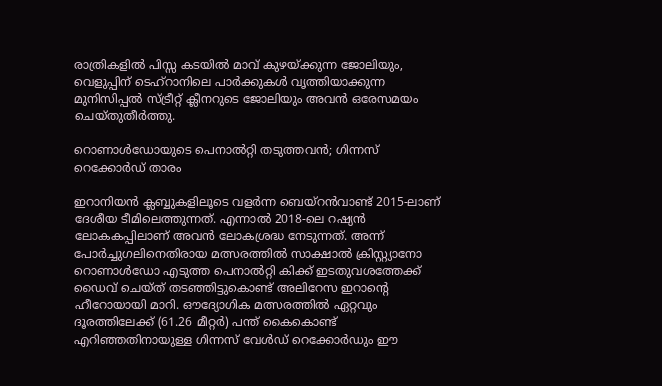രാത്രികളിൽ പിസ്സ കടയിൽ മാവ് കുഴയ്ക്കുന്ന ജോലിയും, വെളുപ്പിന് ടെഹ്‌റാനിലെ പാർക്കുകൾ വൃത്തിയാക്കുന്ന മുനിസിപ്പൽ സ്ട്രീറ്റ് ക്ലീനറുടെ ജോലിയും അവൻ ഒരേസമയം ചെയ്തുതീർത്തു.

റൊണാൾഡോയുടെ പെനാൽറ്റി തടുത്തവൻ; ഗിന്നസ് റെക്കോർഡ് താരം

ഇറാനിയൻ ക്ലബ്ബുകളിലൂടെ വളർന്ന ബെയ്‌റൻവാണ്ട് 2015-ലാണ് ദേശീയ ടീമിലെത്തുന്നത്. എന്നാൽ 2018-ലെ റഷ്യൻ ലോകകപ്പിലാണ് അവൻ ലോകശ്രദ്ധ നേടുന്നത്. അന്ന് പോർച്ചുഗലിനെതിരായ മത്സരത്തിൽ സാക്ഷാൽ ക്രിസ്റ്റ്യാനോ റൊണാൾഡോ എടുത്ത പെനാൽറ്റി കിക്ക് ഇടതുവശത്തേക്ക് ഡൈവ് ചെയ്ത് തടഞ്ഞിട്ടുകൊണ്ട് അലിറേസ ഇറാന്റെ ഹീറോയായി മാറി. ഔദ്യോഗിക മത്സരത്തിൽ ഏറ്റവും ദൂരത്തിലേക്ക് (61.26 മീറ്റർ) പന്ത് കൈകൊണ്ട് എറിഞ്ഞതിനായുള്ള ഗിന്നസ് വേൾഡ് റെക്കോർഡും ഈ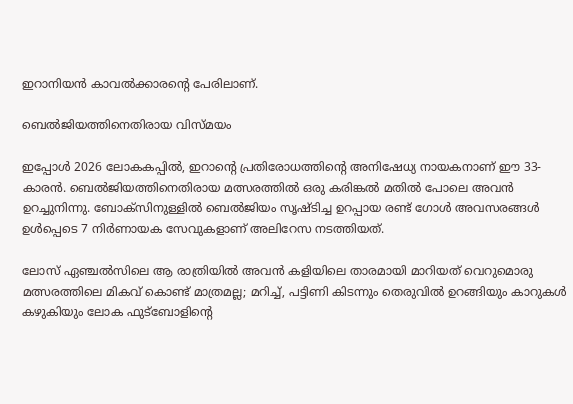ഇറാനിയൻ കാവൽക്കാരന്റെ പേരിലാണ്.

ബെൽജിയത്തിനെതിരായ വിസ്മയം

ഇപ്പോൾ 2026 ലോകകപ്പിൽ, ഇറാന്റെ പ്രതിരോധത്തിന്റെ അനിഷേധ്യ നായകനാണ് ഈ 33-കാരൻ. ബെൽജിയത്തിനെതിരായ മത്സരത്തിൽ ഒരു കരിങ്കൽ മതിൽ പോലെ അവൻ ഉറച്ചുനിന്നു. ബോക്സിനുള്ളിൽ ബെൽജിയം സൃഷ്ടിച്ച ഉറപ്പായ രണ്ട് ഗോൾ അവസരങ്ങൾ ഉൾപ്പെടെ 7 നിർണായക സേവുകളാണ് അലിറേസ നടത്തിയത്.

ലോസ് ഏഞ്ചൽസിലെ ആ രാത്രിയിൽ അവൻ കളിയിലെ താരമായി മാറിയത് വെറുമൊരു മത്സരത്തിലെ മികവ് കൊണ്ട് മാത്രമല്ല; മറിച്ച്, പട്ടിണി കിടന്നും തെരുവിൽ ഉറങ്ങിയും കാറുകൾ കഴുകിയും ലോക ഫുട്ബോളിന്റെ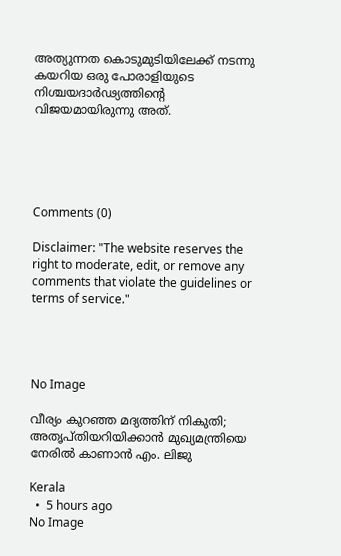അത്യുന്നത കൊടുമുടിയിലേക്ക് നടന്നു കയറിയ ഒരു പോരാളിയുടെ നിശ്ചയദാർഢ്യത്തിന്റെ വിജയമായിരുന്നു അത്.





Comments (0)

Disclaimer: "The website reserves the right to moderate, edit, or remove any comments that violate the guidelines or terms of service."




No Image

വീര്യം കുറഞ്ഞ മദ്യത്തിന് നികുതി; അതൃപ്തിയറിയിക്കാന്‍ മുഖ്യമന്ത്രിയെ നേരില്‍ കാണാന്‍ എം. ലിജു

Kerala
  •  5 hours ago
No Image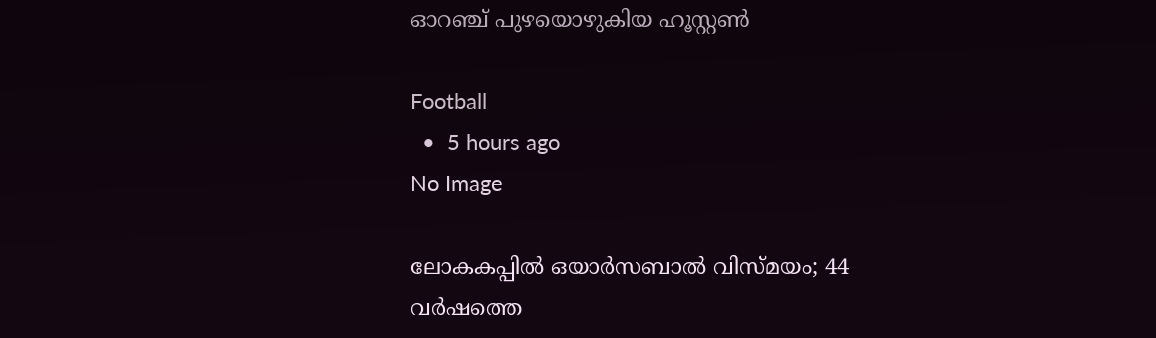ഓറഞ്ച് പുഴയൊഴുകിയ ഹൂസ്റ്റണ്‍

Football
  •  5 hours ago
No Image

ലോകകപ്പിൽ ഒയാർസബാൽ വിസ്മയം; 44 വർഷത്തെ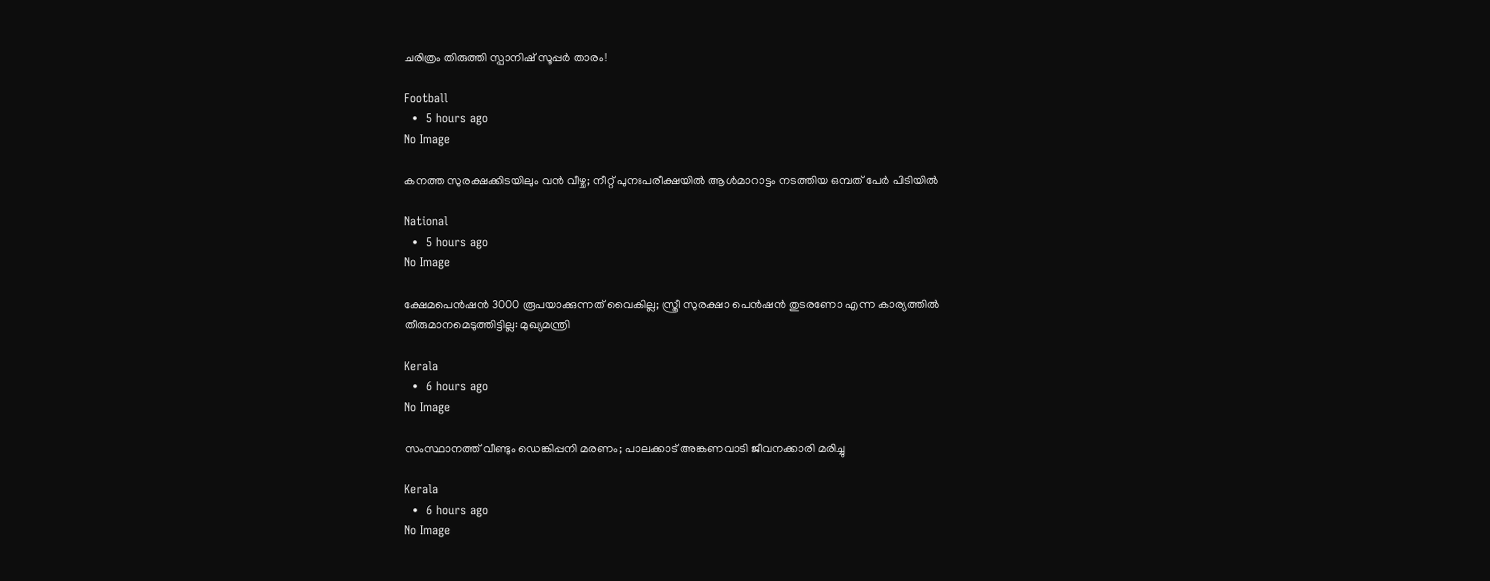ചരിത്രം തിരുത്തി സ്പാനിഷ് സൂപ്പർ താരം!

Football
  •  5 hours ago
No Image

കനത്ത സുരക്ഷക്കിടയിലും വന്‍ വീഴ്ച; നീറ്റ് പുനഃപരീക്ഷയില്‍ ആള്‍മാറാട്ടം നടത്തിയ ഒമ്പത് പേര്‍ പിടിയില്‍

National
  •  5 hours ago
No Image

ക്ഷേമപെന്‍ഷന്‍ 3000 രൂപയാക്കുന്നത് വൈകില്ല; സ്ത്രീ സുരക്ഷാ പെന്‍ഷന്‍ തുടരണോ എന്ന കാര്യത്തില്‍ തീരുമാനമെടുത്തിട്ടില്ല: മുഖ്യമന്ത്രി

Kerala
  •  6 hours ago
No Image

സംസ്ഥാനത്ത് വീണ്ടും ഡെങ്കിപ്പനി മരണം; പാലക്കാട് അങ്കണവാടി ജീവനക്കാരി മരിച്ചു

Kerala
  •  6 hours ago
No Image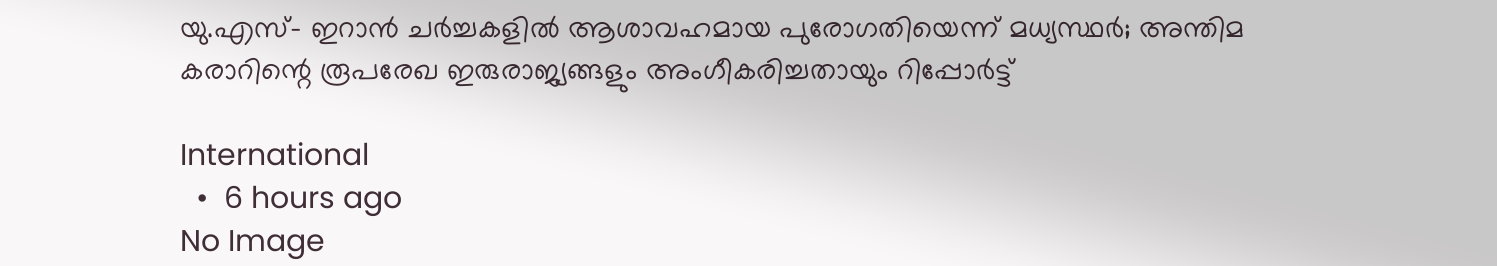യു.എസ്- ഇറാന്‍ ചര്‍ച്ചകളില്‍ ആശാവഹമായ പുരോഗതിയെന്ന് മധ്യസ്ഥര്‍; അന്തിമ കരാറിന്റെ രൂപരേഖ ഇരുരാജ്യങ്ങളും അംഗീകരിച്ചതായും റിപ്പോര്‍ട്ട്

International
  •  6 hours ago
No Image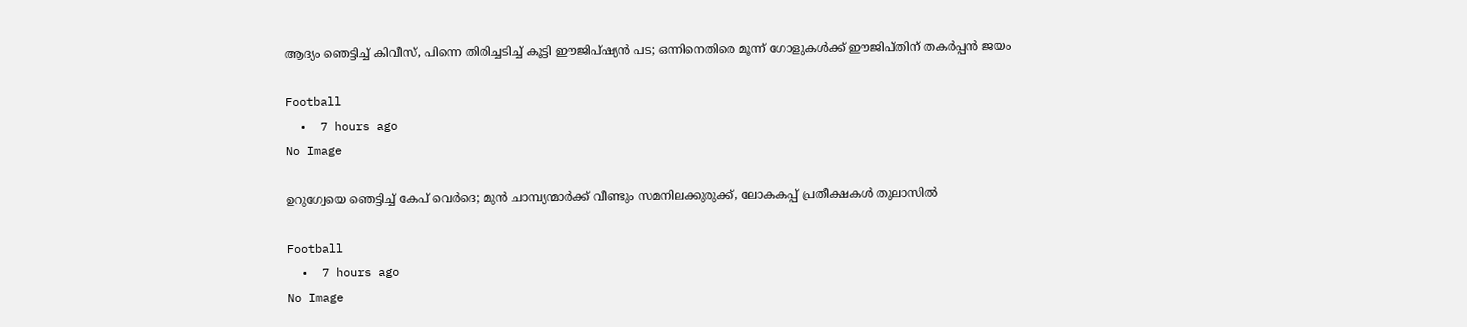ആദ്യം ഞെട്ടിച്ച് കിവീസ്, പിന്നെ തിരിച്ചടിച്ച് കൂട്ടി ഈജിപ്ഷ്യൻ പട; ഒന്നിനെതിരെ മൂന്ന് ഗോളുകൾക്ക് ഈജിപ്തിന് തകർപ്പൻ ജയം

Football
  •  7 hours ago
No Image

ഉറുഗ്വേയെ ഞെട്ടിച്ച് കേപ് വെർദെ; മുൻ ചാമ്പ്യന്മാർക്ക് വീണ്ടും സമനിലക്കുരുക്ക്, ലോകകപ്പ് പ്രതീക്ഷകൾ തുലാസിൽ

Football
  •  7 hours ago
No Image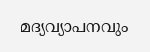മദ്യവ്യാപനവും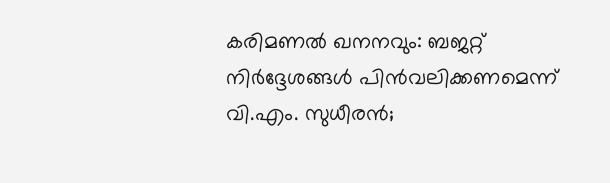കരിമണൽ ഖനനവും: ബജറ്റ് നിർദ്ദേശങ്ങൾ പിൻവലിക്കണമെന്ന് വി.എം. സുധീരൻ;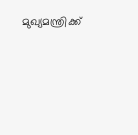മുഖ്യമന്ത്രിക്ക്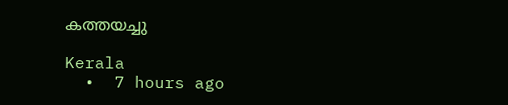കത്തയച്ചു

Kerala
  •  7 hours ago